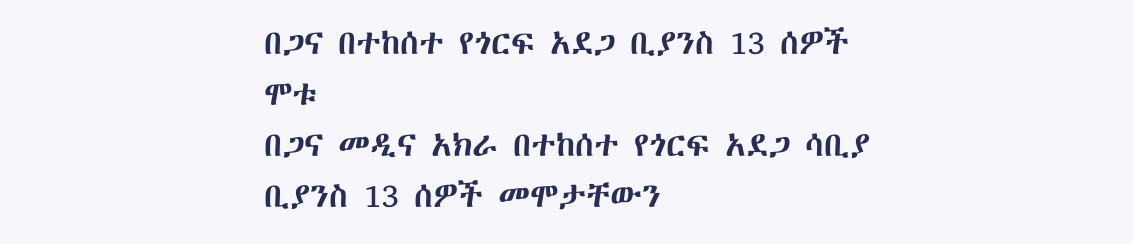በጋና በተከሰተ የጎርፍ አደጋ ቢያንስ 13 ሰዎች ሞቱ
በጋና መዲና አክራ በተከሰተ የጎርፍ አደጋ ሳቢያ ቢያንስ 13 ሰዎች መሞታቸውን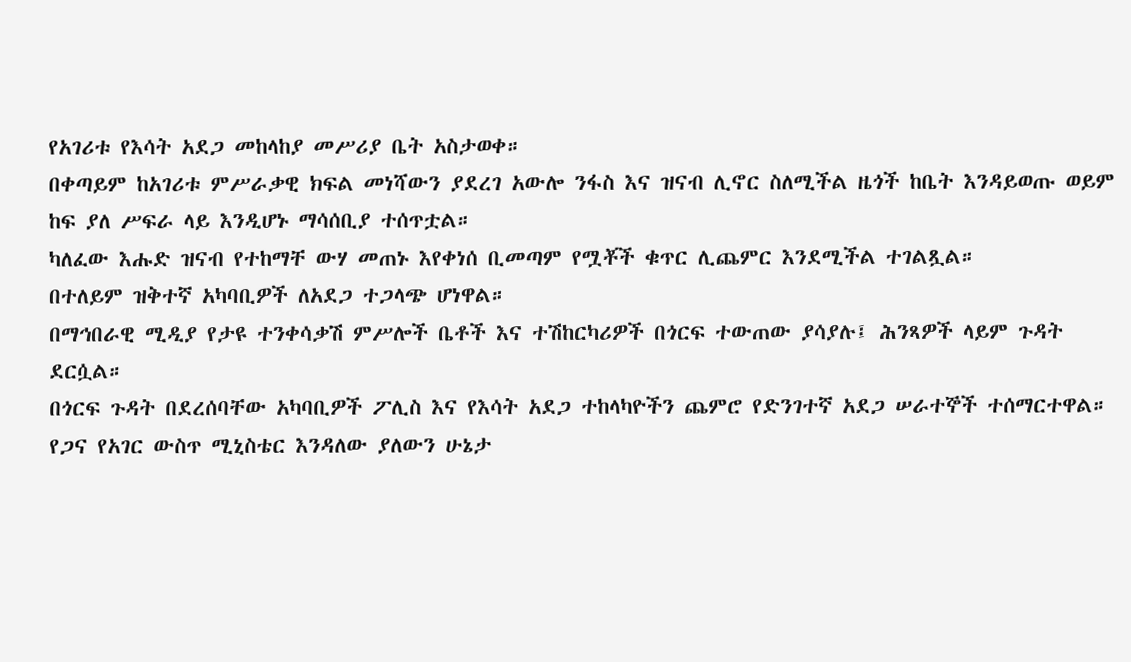የአገሪቱ የእሳት አደጋ መከላከያ መሥሪያ ቤት አስታወቀ።
በቀጣይም ከአገሪቱ ምሥራቃዊ ክፍል መነሻውን ያደረገ አውሎ ንፋስ እና ዝናብ ሊኖር ስለሚችል ዜጎች ከቤት እንዳይወጡ ወይም ከፍ ያለ ሥፍራ ላይ እንዲሆኑ ማሳሰቢያ ተሰጥቷል።
ካለፈው እሑድ ዝናብ የተከማቸ ውሃ መጠኑ እየቀነሰ ቢመጣም የሟቾች ቁጥር ሊጨምር እንደሚችል ተገልጿል።
በተለይም ዝቅተኛ አካባቢዎች ለአደጋ ተጋላጭ ሆነዋል።
በማኅበራዊ ሚዲያ የታዩ ተንቀሳቃሽ ምሥሎች ቤቶች እና ተሽከርካሪዎች በጎርፍ ተውጠው ያሳያሉ፤ ሕንጻዎች ላይም ጉዳት ደርሷል።
በጎርፍ ጉዳት በደረሰባቸው አካባቢዎች ፖሊስ እና የእሳት አደጋ ተከላካዮችን ጨምሮ የድንገተኛ አደጋ ሠራተኞች ተሰማርተዋል።
የጋና የአገር ውስጥ ሚኒስቴር እንዳለው ያለውን ሁኔታ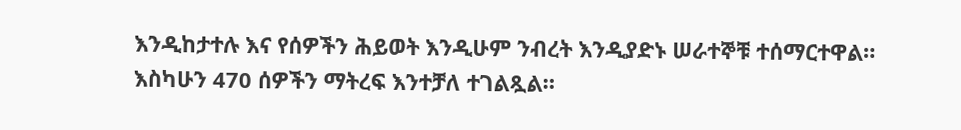እንዲከታተሉ እና የሰዎችን ሕይወት እንዲሁም ንብረት እንዲያድኑ ሠራተኞቹ ተሰማርተዋል።
እስካሁን 470 ሰዎችን ማትረፍ እንተቻለ ተገልጿል።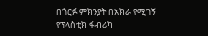በጎርፉ ምክንያት በአክራ የሚገኝ የፕላስቲክ ፋብሪካ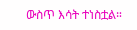ውስጥ እሳት ተነስቷል።